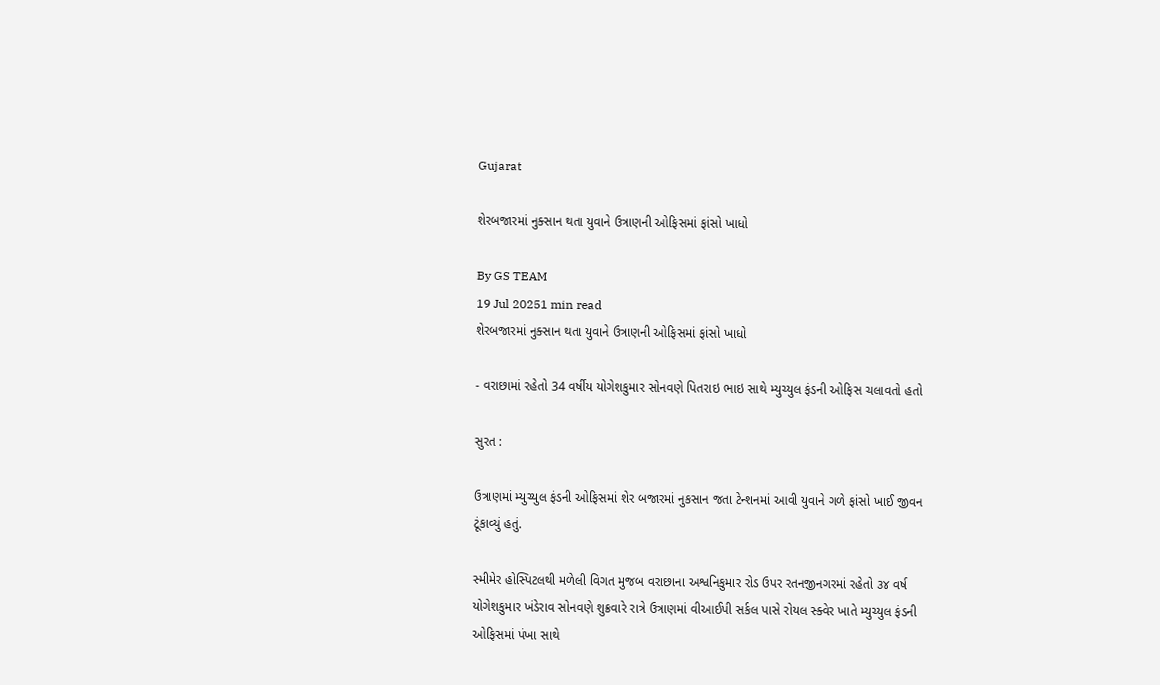Gujarat

શેરબજારમાં નુક્સાન થતા યુવાને ઉત્રાણની ઓફિસમાં ફાંસો ખાધો

By GS TEAM
19 Jul 20251 min read
શેરબજારમાં નુક્સાન થતા યુવાને ઉત્રાણની ઓફિસમાં ફાંસો ખાધો

- વરાછામાં રહેતો 34 વર્ષીય યોગેશકુમાર સોનવણે પિતરાઇ ભાઇ સાથે મ્યુચ્યુલ ફંડની ઓફિસ ચલાવતો હતો

સુરત :

ઉત્રાણમાં મ્યુચ્યુલ ફંડની ઓફિસમાં શેર બજારમાં નુકસાન જતા ટેન્શનમાં આવી યુવાને ગળે ફાંસો ખાઈ જીવન ટૂંકાવ્યું હતું.

સ્મીમેર હોસ્પિટલથી મળેલી વિગત મુજબ વરાછાના અશ્વનિકુમાર રોડ ઉપર રતનજીનગરમાં રહેતો ૩૪ વર્ષ યોગેશકુમાર ખંડેરાવ સોનવણે શુક્રવારે રાત્રે ઉત્રાણમાં વીઆઈપી સર્કલ પાસે રોયલ સ્ક્વેર ખાતે મ્યુચ્યુલ ફંડની ઓફિસમાં પંખા સાથે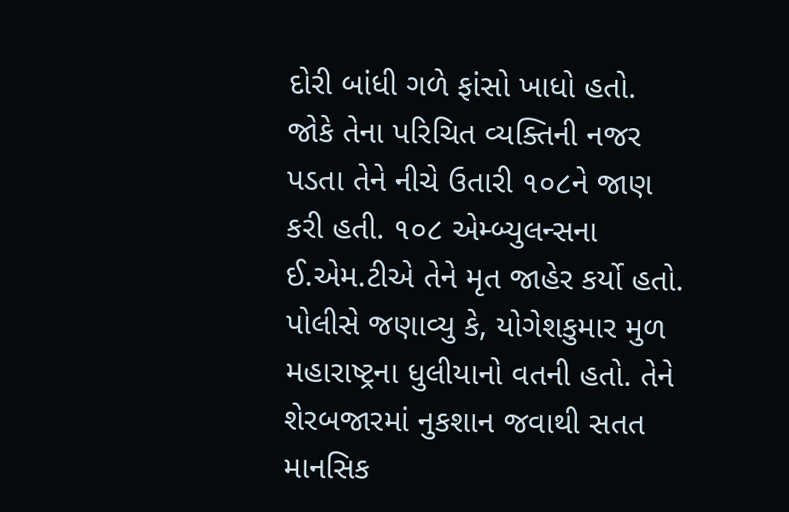દોરી બાંધી ગળે ફાંસો ખાધો હતો. જોકે તેના પરિચિત વ્યક્તિની નજર પડતા તેને નીચે ઉતારી ૧૦૮ને જાણ કરી હતી. ૧૦૮ એમ્બ્યુલન્સના  ઈ.એમ.ટીએ તેને મૃત જાહેર કર્યો હતો. પોલીસે જણાવ્યુ કે, યોગેશકુમાર મુળ મહારાષ્ટ્રના ધુલીયાનો વતની હતો. તેને શેરબજારમાં નુકશાન જવાથી સતત માનસિક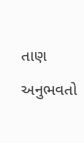તાણ અનુભવતો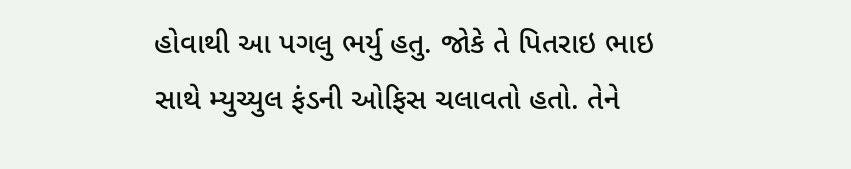હોવાથી આ પગલુ ભર્યુ હતુ. જોકે તે પિતરાઇ ભાઇ સાથે મ્યુચ્યુલ ફંડની ઓફિસ ચલાવતો હતો. તેને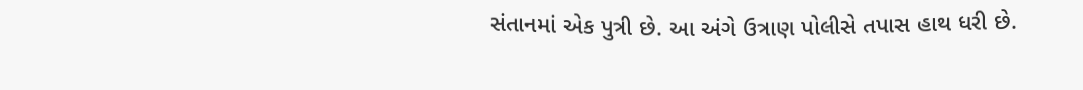સંતાનમાં એક પુત્રી છે. આ અંગે ઉત્રાણ પોલીસે તપાસ હાથ ધરી છે.